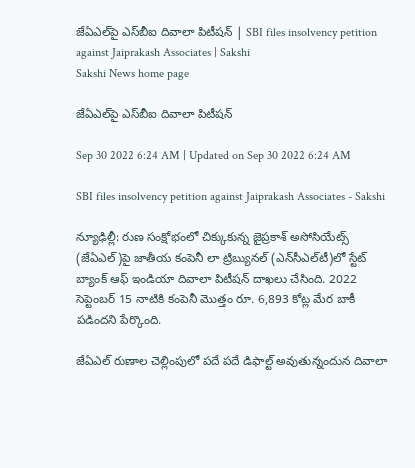జేఏఎల్‌పై ఎస్‌బీఐ దివాలా పిటీషన్‌ | SBI files insolvency petition against Jaiprakash Associates | Sakshi
Sakshi News home page

జేఏఎల్‌పై ఎస్‌బీఐ దివాలా పిటీషన్‌

Sep 30 2022 6:24 AM | Updated on Sep 30 2022 6:24 AM

SBI files insolvency petition against Jaiprakash Associates - Sakshi

న్యూఢిల్లీ: రుణ సంక్షోభంలో చిక్కుకున్న జైప్రకాశ్‌ అసోసియేట్స్‌ (జేఏఎల్‌)పై జాతీయ కంపెనీ లా ట్రిబ్యునల్‌ (ఎన్‌సీఎల్‌టీ)లో స్టేట్‌ బ్యాంక్‌ ఆఫ్‌ ఇండియా దివాలా పిటీషన్‌ దాఖలు చేసింది. 2022 సెప్టెంబర్‌ 15 నాటికి కంపెనీ మొత్తం రూ. 6,893 కోట్ల మేర బాకీ పడిందని పేర్కొంది.

జేఏఎల్‌ రుణాల చెల్లింపులో పదే పదే డిఫాల్ట్‌ అవుతున్నందున దివాలా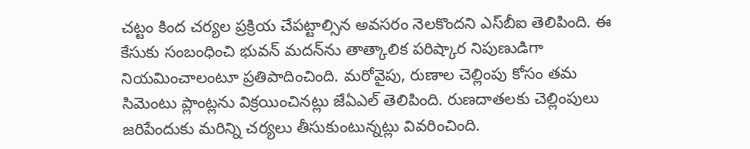చట్టం కింద చర్యల ప్రక్రియ చేపట్టాల్సిన అవసరం నెలకొందని ఎస్‌బీఐ తెలిపింది. ఈ కేసుకు సంబంధించి భువన్‌ మదన్‌ను తాత్కాలిక పరిష్కార నిపుణుడిగా నియమించాలంటూ ప్రతిపాదించింది. మరోవైపు, రుణాల చెల్లింపు కోసం తమ సిమెంటు ప్లాంట్లను విక్రయించినట్లు జేఏఎల్‌ తెలిపింది. రుణదాతలకు చెల్లింపులు జరిపేందుకు మరిన్ని చర్యలు తీసుకుంటున్నట్లు వివరించింది.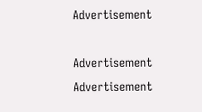Advertisement

Advertisement
Advertisement